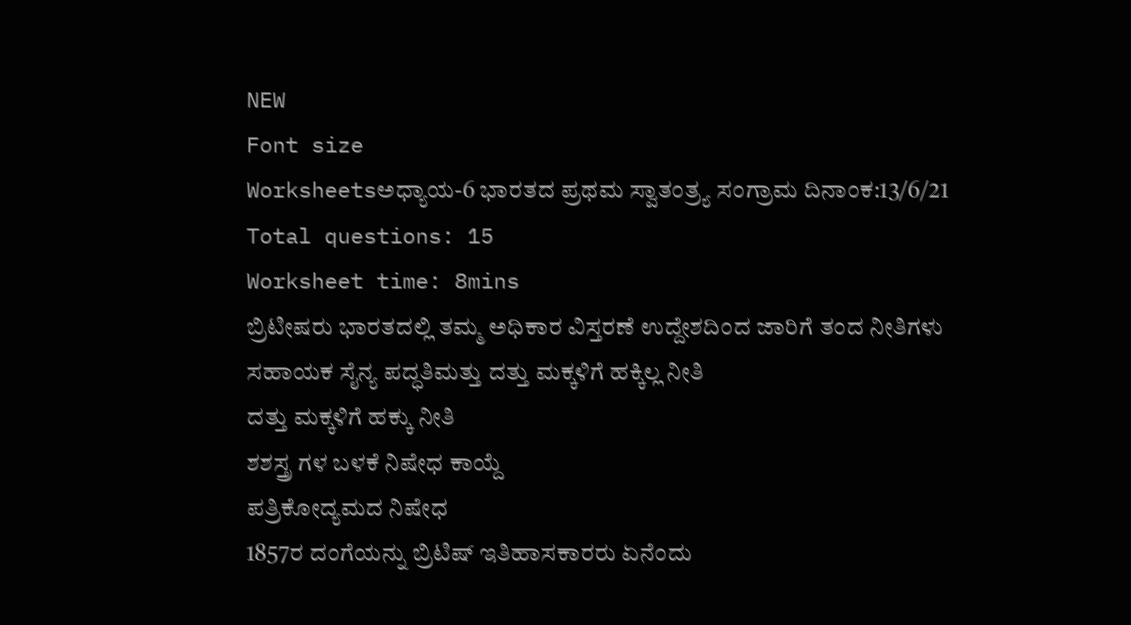NEW
Font size
Worksheetsಅಧ್ಯಾಯ-6 ಭಾರತದ ಪ್ರಥಮ ಸ್ವಾತಂತ್ರ್ಯ ಸಂಗ್ರಾಮ ದಿನಾಂಕ:13/6/21
Total questions: 15
Worksheet time: 8mins
ಬ್ರಿಟೀಷರು ಭಾರತದಲ್ಲಿ ತಮ್ಮ ಅಧಿಕಾರ ವಿಸ್ತರಣೆ ಉದ್ದೇಶದಿಂದ ಜಾರಿಗೆ ತಂದ ನೀತಿಗಳು
ಸಹಾಯಕ ಸೈನ್ಯ ಪದ್ಧತಿಮತ್ತು ದತ್ತು ಮಕ್ಕಳಿಗೆ ಹಕ್ಕಿಲ್ಲ ನೀತಿ
ದತ್ತು ಮಕ್ಕಳಿಗೆ ಹಕ್ಕು ನೀತಿ
ಶಶಸ್ತ್ರ ಗಳ ಬಳಕೆ ನಿಷೇಧ ಕಾಯ್ದೆ
ಪತ್ರಿಕೋದ್ಯಮದ ನಿಷೇಧ
1857ರ ದಂಗೆಯನ್ನು ಬ್ರಿಟಿಷ್ ಇತಿಹಾಸಕಾರರು ಏನೆಂದು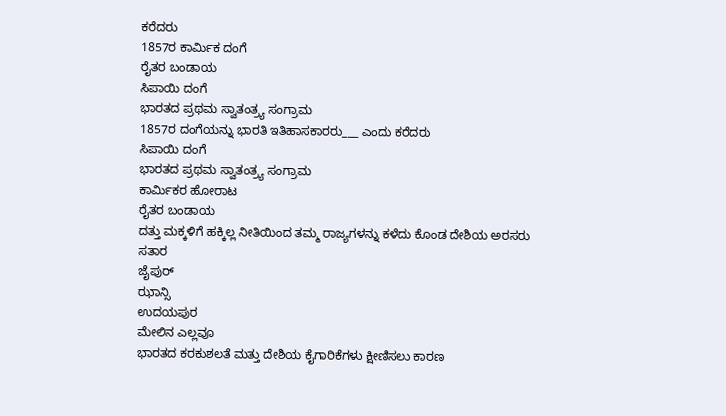ಕರೆದರು
1857ರ ಕಾರ್ಮಿಕ ದಂಗೆ
ರೈತರ ಬಂಡಾಯ
ಸಿಪಾಯಿ ದಂಗೆ
ಭಾರತದ ಪ್ರಥಮ ಸ್ವಾತಂತ್ರ್ಯ ಸಂಗ್ರಾಮ
1857ರ ದಂಗೆಯನ್ನು ಭಾರತಿ ಇತಿಹಾಸಕಾರರು___ ಎಂದು ಕರೆದರು
ಸಿಪಾಯಿ ದಂಗೆ
ಭಾರತದ ಪ್ರಥಮ ಸ್ವಾತಂತ್ರ್ಯ ಸಂಗ್ರಾಮ
ಕಾರ್ಮಿಕರ ಹೋರಾಟ
ರೈತರ ಬಂಡಾಯ
ದತ್ತು ಮಕ್ಕಳಿಗೆ ಹಕ್ಕಿಲ್ಲ ನೀತಿಯಿಂದ ತಮ್ಮ ರಾಜ್ಯಗಳನ್ನು ಕಳೆದು ಕೊಂಡ ದೇಶಿಯ ಅರಸರು
ಸತಾರ
ಜೈಪುರ್
ಝಾನ್ಸಿ
ಉದಯಪುರ
ಮೇಲಿನ ಎಲ್ಲವೂ
ಭಾರತದ ಕರಕುಶಲತೆ ಮತ್ತು ದೇಶಿಯ ಕೈಗಾರಿಕೆಗಳು ಕ್ಷೀಣಿಸಲು ಕಾರಣ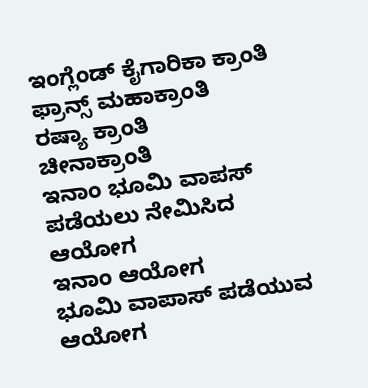ಇಂಗ್ಲೆಂಡ್ ಕೈಗಾರಿಕಾ ಕ್ರಾಂತಿ
ಫ್ರಾನ್ಸ್ ಮಹಾಕ್ರಾಂತಿ
ರಷ್ಯಾ ಕ್ರಾಂತಿ
ಚೀನಾಕ್ರಾಂತಿ
ಇನಾಂ ಭೂಮಿ ವಾಪಸ್ ಪಡೆಯಲು ನೇಮಿಸಿದ ಆಯೋಗ
ಇನಾಂ ಆಯೋಗ
ಭೂಮಿ ವಾಪಾಸ್ ಪಡೆಯುವ ಆಯೋಗ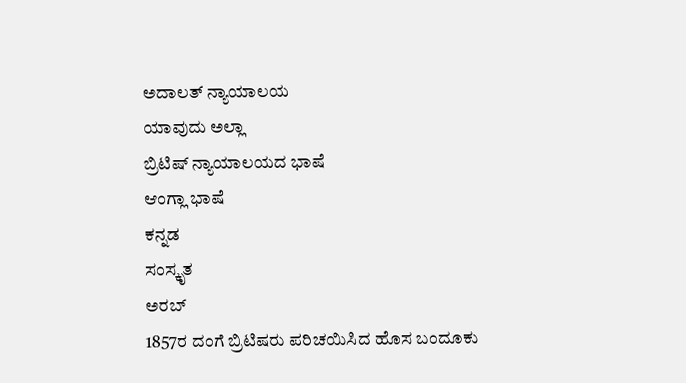ಅದಾಲತ್ ನ್ಯಾಯಾಲಯ
ಯಾವುದು ಅಲ್ಲಾ
ಬ್ರಿಟಿಷ್ ನ್ಯಾಯಾಲಯದ ಭಾಷೆ
ಆಂಗ್ಲಾ ಭಾಷೆ
ಕನ್ನಡ
ಸಂಸ್ಕೃತ
ಅರಬ್
1857ರ ದಂಗೆ ಬ್ರಿಟಿಷರು ಪರಿಚಯಿಸಿದ ಹೊಸ ಬಂದೂಕು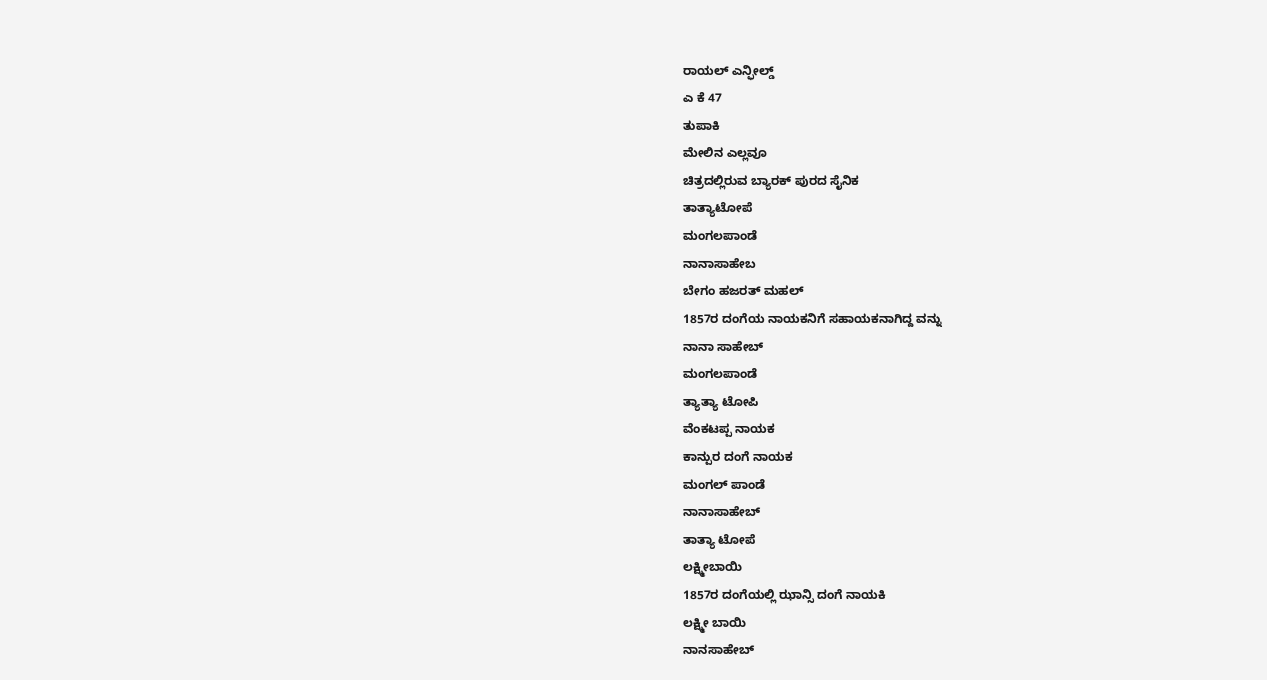ರಾಯಲ್ ಎನ್ಫೀಲ್ಡ್
ಎ ಕೆ 47
ತುಪಾಕಿ
ಮೇಲಿನ ಎಲ್ಲವೂ
ಚಿತ್ರದಲ್ಲಿರುವ ಬ್ಯಾರಕ್ ಪುರದ ಸೈನಿಕ
ತಾತ್ಯಾಟೋಪೆ
ಮಂಗಲಪಾಂಡೆ
ನಾನಾಸಾಹೇಬ
ಬೇಗಂ ಹಜರತ್ ಮಹಲ್
1857ರ ದಂಗೆಯ ನಾಯಕನಿಗೆ ಸಹಾಯಕನಾಗಿದ್ದ ವನ್ನು
ನಾನಾ ಸಾಹೇಬ್
ಮಂಗಲಪಾಂಡೆ
ತ್ಯಾತ್ಯಾ ಟೋಪಿ
ವೆಂಕಟಪ್ಪ ನಾಯಕ
ಕಾನ್ಪುರ ದಂಗೆ ನಾಯಕ
ಮಂಗಲ್ ಪಾಂಡೆ
ನಾನಾಸಾಹೇಬ್
ತಾತ್ಯಾ ಟೋಪೆ
ಲಕ್ಷ್ಮೀಬಾಯಿ
1857ರ ದಂಗೆಯಲ್ಲಿ ಝಾನ್ಸಿ ದಂಗೆ ನಾಯಕಿ
ಲಕ್ಷ್ಮೀ ಬಾಯಿ
ನಾನಸಾಹೇಬ್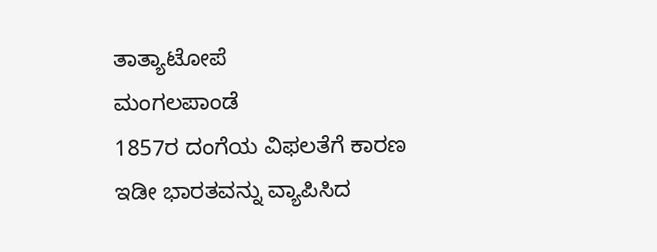ತಾತ್ಯಾಟೋಪೆ
ಮಂಗಲಪಾಂಡೆ
1857ರ ದಂಗೆಯ ವಿಫಲತೆಗೆ ಕಾರಣ
ಇಡೀ ಭಾರತವನ್ನು ವ್ಯಾಪಿಸಿದ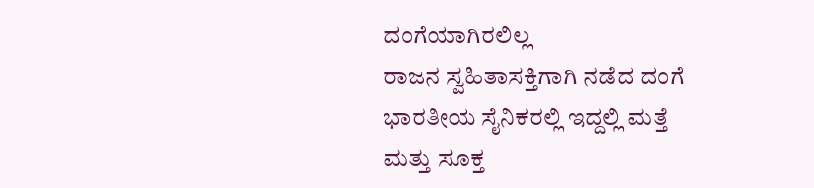ದಂಗೆಯಾಗಿರಲಿಲ್ಲ
ರಾಜನ ಸ್ವಹಿತಾಸಕ್ತಿಗಾಗಿ ನಡೆದ ದಂಗೆ
ಭಾರತೀಯ ಸೈನಿಕರಲ್ಲಿ ಇದ್ದಲ್ಲಿ ಮತ್ತೆ ಮತ್ತು ಸೂಕ್ತ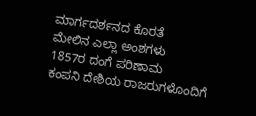ಮಾರ್ಗದರ್ಶನದ ಕೊರತೆ
ಮೇಲಿನ ಎಲ್ಲಾ ಅಂಶಗಳು
1857ರ ದಂಗೆ ಪರಿಣಾಮ
ಕಂಪನಿ ದೇಶಿಯ ರಾಜರುಗಳೊಂದಿಗೆ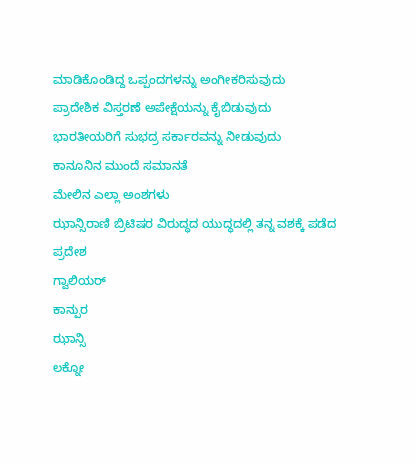ಮಾಡಿಕೊಂಡಿದ್ದ ಒಪ್ಪಂದಗಳನ್ನು ಅಂಗೀಕರಿಸುವುದು
ಪ್ರಾದೇಶಿಕ ವಿಸ್ತರಣೆ ಅಪೇಕ್ಷೆಯನ್ನು ಕೈಬಿಡುವುದು
ಭಾರತೀಯರಿಗೆ ಸುಭದ್ರ ಸರ್ಕಾರವನ್ನು ನೀಡುವುದು
ಕಾನೂನಿನ ಮುಂದೆ ಸಮಾನತೆ
ಮೇಲಿನ ಎಲ್ಲಾ ಅಂಶಗಳು
ಝಾನ್ಸಿರಾಣಿ ಬ್ರಿಟಿಷರ ವಿರುದ್ಧದ ಯುದ್ಧದಲ್ಲಿ ತನ್ನ ವಶಕ್ಕೆ ಪಡೆದ ಪ್ರದೇಶ
ಗ್ವಾಲಿಯರ್
ಕಾನ್ಪುರ
ಝಾನ್ಸಿ
ಲಕ್ನೋ